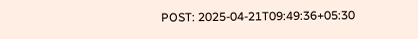POST: 2025-04-21T09:49:36+05:30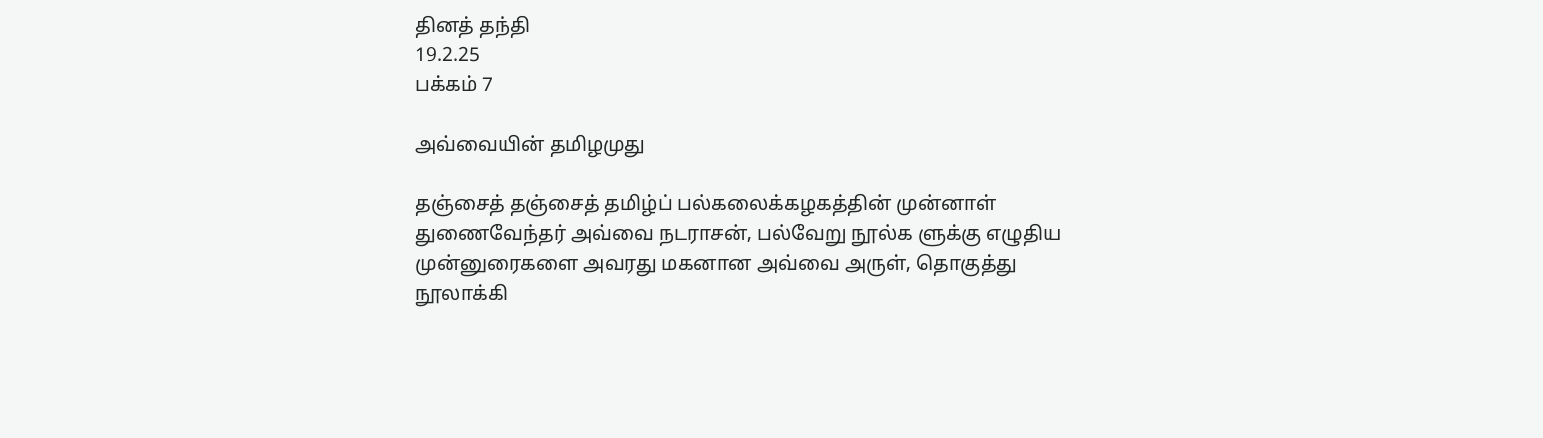தினத் தந்தி
19.2.25
பக்கம் 7

அவ்வையின் தமிழமுது

தஞ்சைத் தஞ்சைத் தமிழ்ப் பல்கலைக்கழகத்தின் முன்னாள் துணைவேந்தர் அவ்வை நடராசன், பல்வேறு நூல்க ளுக்கு எழுதிய முன்னுரைகளை அவரது மகனான அவ்வை அருள், தொகுத்து நூலாக்கி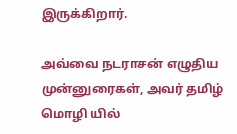இருக்கிறார்.

அவ்வை நடராசன் எழுதிய முன்னுரைகள், அவர் தமிழ் மொழி யில்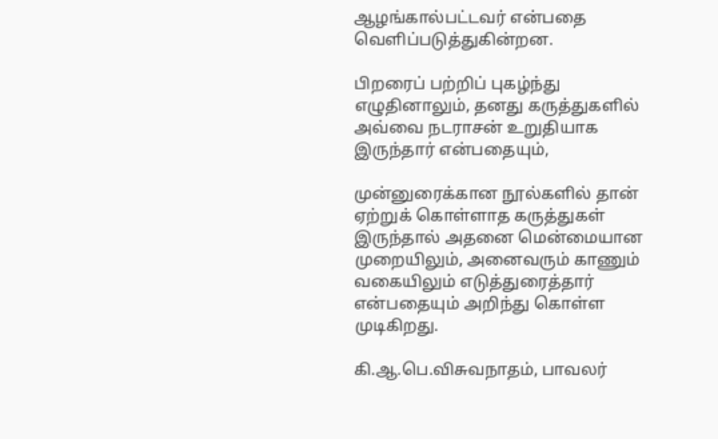ஆழங்கால்பட்டவர் என்பதை வெளிப்படுத்துகின்றன.

பிறரைப் பற்றிப் புகழ்ந்து எழுதினாலும், தனது கருத்துகளில் அவ்வை நடராசன் உறுதியாக இருந்தார் என்பதையும்,

முன்னுரைக்கான நூல்களில் தான் ஏற்றுக் கொள்ளாத கருத்துகள் இருந்தால் அதனை மென்மையான முறையிலும், அனைவரும் காணும் வகையிலும் எடுத்துரைத்தார்
என்பதையும் அறிந்து கொள்ள முடிகிறது.

கி.ஆ.பெ.விசுவநாதம், பாவலர்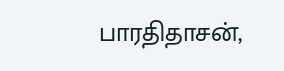பாரதிதாசன்,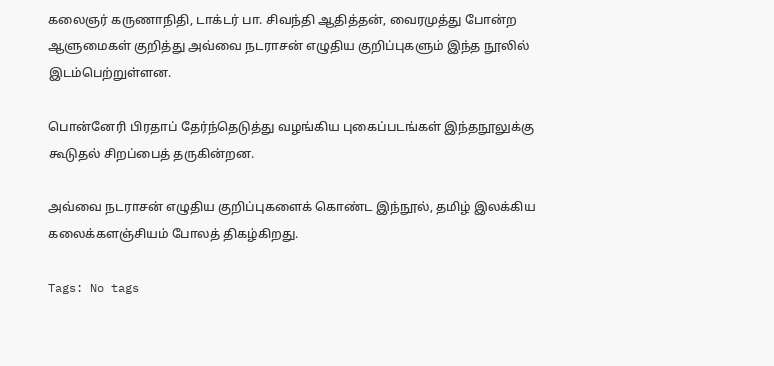கலைஞர் கருணாநிதி, டாக்டர் பா. சிவந்தி ஆதித்தன், வைரமுத்து போன்ற ஆளுமைகள் குறித்து அவ்வை நடராசன் எழுதிய குறிப்புகளும் இந்த நூலில் இடம்பெற்றுள்ளன.

பொன்னேரி பிரதாப் தேர்ந்தெடுத்து வழங்கிய புகைப்படங்கள் இந்தநூலுக்கு கூடுதல் சிறப்பைத் தருகின்றன.

அவ்வை நடராசன் எழுதிய குறிப்புகளைக் கொண்ட இந்நூல், தமிழ் இலக்கிய கலைக்களஞ்சியம் போலத் திகழ்கிறது.

Tags: No tags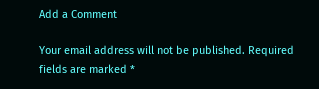Add a Comment

Your email address will not be published. Required fields are marked *